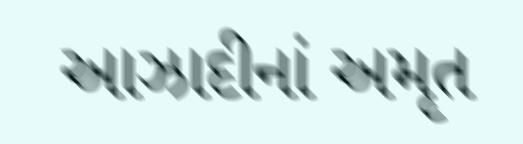આઝાદીનાં અમૃત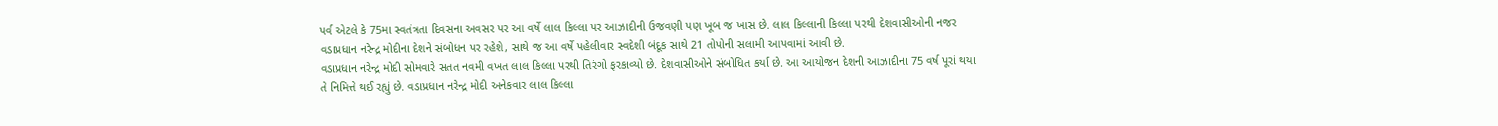પર્વ એટલે કે 75મા સ્વતંત્રતા દિવસના અવસર પર આ વર્ષે લાલ કિલ્લા પર આઝાદીની ઉજવણી પણ ખૂબ જ ખાસ છે. લાલ કિલ્લાની કિલ્લા પરથી દેશવાસીઓની નજર વડાપ્રધાન નરેન્દ્ર મોદીના દેશને સંબોધન પર રહેશે, સાથે જ આ વર્ષે પહેલીવાર સ્વદેશી બંદૂક સાથે 21 તોપોની સલામી આપવામાં આવી છે.
વડાપ્રધાન નરેન્દ્ર મોદી સોમવારે સતત નવમી વખત લાલ કિલ્લા પરથી તિરંગો ફરકાવ્યો છે. દેશવાસીઓને સંબોધિત કર્યા છે. આ આયોજન દેશની આઝાદીના 75 વર્ષ પૂરાં થયા તે નિમિત્તે થઈ રહ્યું છે. વડાપ્રધાન નરેન્દ્ર મોદી અનેકવાર લાલ કિલ્લા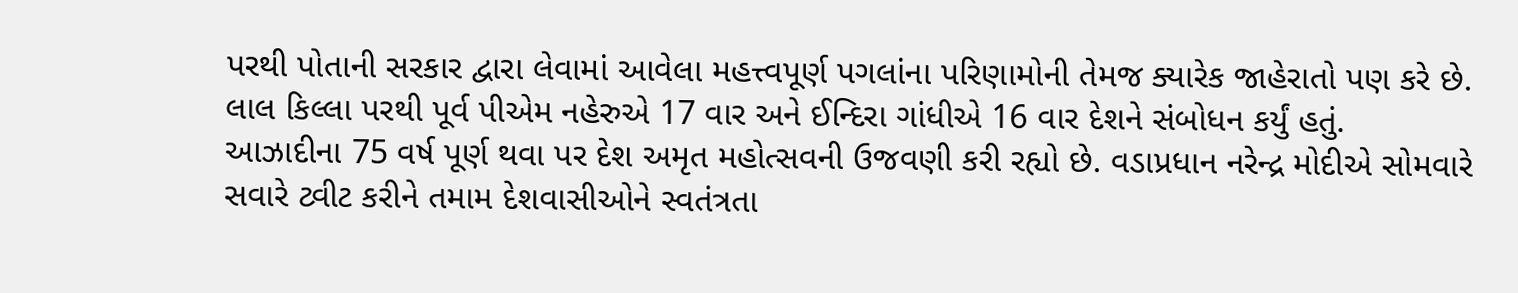પરથી પોતાની સરકાર દ્વારા લેવામાં આવેલા મહત્ત્વપૂર્ણ પગલાંના પરિણામોની તેમજ ક્યારેક જાહેરાતો પણ કરે છે. લાલ કિલ્લા પરથી પૂર્વ પીએમ નહેરુએ 17 વાર અને ઈન્દિરા ગાંધીએ 16 વાર દેશને સંબોધન કર્યું હતું.
આઝાદીના 75 વર્ષ પૂર્ણ થવા પર દેશ અમૃત મહોત્સવની ઉજવણી કરી રહ્યો છે. વડાપ્રધાન નરેન્દ્ર મોદીએ સોમવારે સવારે ટ્વીટ કરીને તમામ દેશવાસીઓને સ્વતંત્રતા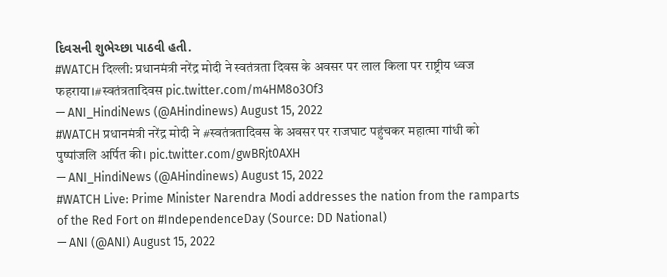દિવસની શુભેચ્છા પાઠવી હતી.
#WATCH दिल्ली: प्रधानमंत्री नरेंद्र मोदी ने स्वतंत्रता दिवस के अवसर पर लाल किला पर राष्ट्रीय ध्वज फहराया।#स्वतंत्रतादिवस pic.twitter.com/m4HM8o3Of3
— ANI_HindiNews (@AHindinews) August 15, 2022
#WATCH प्रधानमंत्री नरेंद्र मोदी ने #स्वतंत्रतादिवस के अवसर पर राजघाट पहुंचकर महात्मा गांधी को पुष्पांजलि अर्पित की। pic.twitter.com/gwBRjt0AXH
— ANI_HindiNews (@AHindinews) August 15, 2022
#WATCH Live: Prime Minister Narendra Modi addresses the nation from the ramparts of the Red Fort on #IndependenceDay (Source: DD National)
— ANI (@ANI) August 15, 2022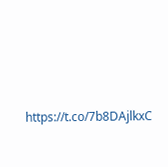https://t.co/7b8DAjlkxC